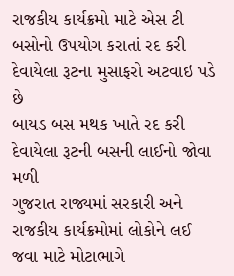રાજકીય કાર્યક્રમો માટે એસ ટી બસોનો ઉપયોગ કરાતાં રદ કરી દેવાયેલા રૂટના મુસાફરો અટવાઇ પડે છે
બાયડ બસ મથક ખાતે રદ કરી દેવાયેલા રૂટની બસની લાઈનો જોવા મળી
ગુજરાત રાજ્યમાં સરકારી અને રાજકીય કાર્યક્રમોમાં લોકોને લઈ જવા માટે મોટાભાગે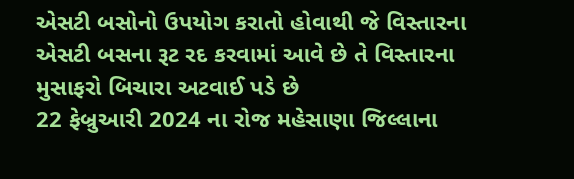એસટી બસોનો ઉપયોગ કરાતો હોવાથી જે વિસ્તારના એસટી બસના રૂટ રદ કરવામાં આવે છે તે વિસ્તારના મુસાફરો બિચારા અટવાઈ પડે છે
22 ફેબ્રુઆરી 2024 ના રોજ મહેસાણા જિલ્લાના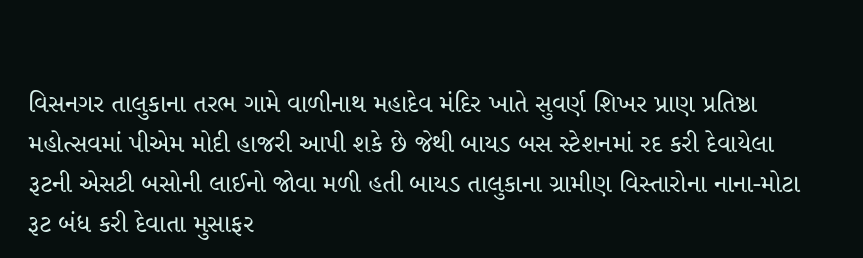વિસનગર તાલુકાના તરભ ગામે વાળીનાથ મહાદેવ મંદિર ખાતે સુવર્ણ શિખર પ્રાણ પ્રતિષ્ઠા મહોત્સવમાં પીએમ મોદી હાજરી આપી શકે છે જેથી બાયડ બસ સ્ટેશનમાં રદ કરી દેવાયેલા રૂટની એસટી બસોની લાઈનો જોવા મળી હતી બાયડ તાલુકાના ગ્રામીણ વિસ્તારોના નાના-મોટા રૂટ બંધ કરી દેવાતા મુસાફર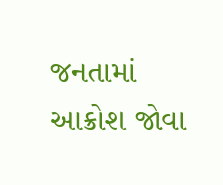જનતામાં આક્રોશ જોવા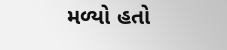મળ્યો હતો